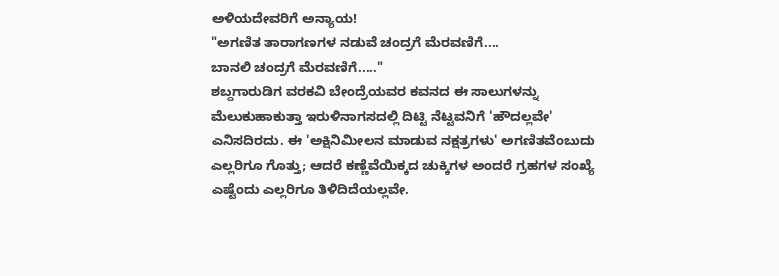ಅಳಿಯದೇವರಿಗೆ ಅನ್ಯಾಯ!
"ಅಗಣಿತ ತಾರಾಗಣಗಳ ನಡುವೆ ಚಂದ್ರಗೆ ಮೆರವಣಿಗೆ....
ಬಾನಲಿ ಚಂದ್ರಗೆ ಮೆರವಣಿಗೆ....."
ಶಬ್ದಗಾರುಡಿಗ ವರಕವಿ ಬೇಂದ್ರೆಯವರ ಕವನದ ಈ ಸಾಲುಗಳನ್ನು ಮೆಲುಕುಹಾಕುತ್ತಾ ಇರುಳಿನಾಗಸದಲ್ಲಿ ದಿಟ್ಟಿ ನೆಟ್ಟವನಿಗೆ 'ಹೌದಲ್ಲವೇ' ಎನಿಸದಿರದು. ಈ 'ಅಕ್ಷಿನಿಮೀಲನ ಮಾಡುವ ನಕ್ಷತ್ರಗಳು' ಅಗಣಿತವೆಂಬುದು ಎಲ್ಲರಿಗೂ ಗೊತ್ತು; ಆದರೆ ಕಣ್ಣೆವೆಯಿಕ್ಕದ ಚುಕ್ಕಿಗಳ ಅಂದರೆ ಗ್ರಹಗಳ ಸಂಖ್ಯೆ ಎಷ್ಟೆಂದು ಎಲ್ಲರಿಗೂ ತಿಳಿದಿದೆಯಲ್ಲವೇ.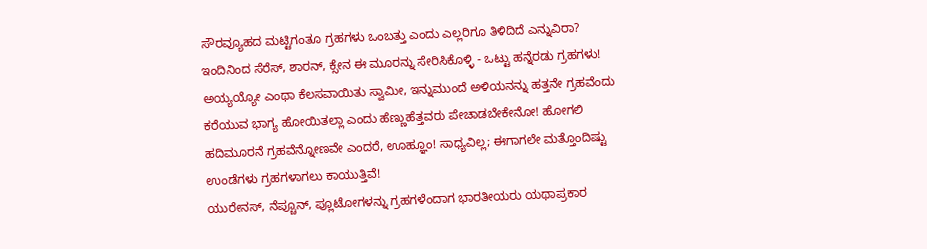ಸೌರವ್ಯೂಹದ ಮಟ್ಟಿಗಂತೂ ಗ್ರಹಗಳು ಒಂಬತ್ತು ಎಂದು ಎಲ್ಲರಿಗೂ ತಿಳಿದಿದೆ ಎನ್ನುವಿರಾ? ಇಂದಿನಿಂದ ಸೆರೆಸ್, ಶಾರನ್, ಕ್ಸೇನ ಈ ಮೂರನ್ನು ಸೇರಿಸಿಕೊಳ್ಳಿ - ಒಟ್ಟು ಹನ್ನೆರಡು ಗ್ರಹಗಳು! ಅಯ್ಯಯ್ಯೋ ಎಂಥಾ ಕೆಲಸವಾಯಿತು ಸ್ವಾಮೀ, ಇನ್ನುಮುಂದೆ ಅಳಿಯನನ್ನು ಹತ್ತನೇ ಗ್ರಹವೆಂದು ಕರೆಯುವ ಭಾಗ್ಯ ಹೋಯಿತಲ್ಲಾ ಎಂದು ಹೆಣ್ಣುಹೆತ್ತವರು ಪೇಚಾಡಬೇಕೇನೋ! ಹೋಗಲಿ ಹದಿಮೂರನೆ ಗ್ರಹವೆನ್ನೋಣವೇ ಎಂದರೆ, ಊಹ್ಞೂಂ! ಸಾಧ್ಯವಿಲ್ಲ; ಈಗಾಗಲೇ ಮತ್ತೊಂದಿಷ್ಟು ಉಂಡೆಗಳು ಗ್ರಹಗಳಾಗಲು ಕಾಯುತ್ತಿವೆ!
ಯುರೇನಸ್, ನೆಪ್ಚೂನ್, ಪ್ಲೂಟೋಗಳನ್ನು ಗ್ರಹಗಳೆಂದಾಗ ಭಾರತೀಯರು ಯಥಾಪ್ರಕಾರ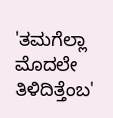'ತಮಗೆಲ್ಲಾ ಮೊದಲೇ ತಿಳಿದಿತ್ತೆಂಬ'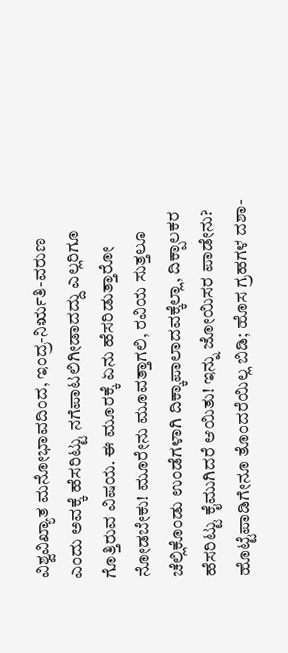ವಿಶ್ವವಿಖ್ಯಾತ ಮನೋಭಾವದಿಂದ, ಇಂದ್ರ-ನಿರ್ಋತಿ-ವರುಣ ಎಂದು ಅವಕ್ಕೆ ಹೆಸರಿಟ್ಟು ನಗೆಪಾಟಲಿಗೀಡಾದದ್ದು ಎಲ್ಲರಿಗೂ ಗೊತ್ತಿರುವ ವಿಷಯ. ಈ ಮೂರಕ್ಕೆ ಏನು ಹೆಸರಿಡುತ್ತಾರೋ ನೋಡಬೇಕು! ಮೂರೇನು ಮೂವತ್ತಾಗಲಿ, ರವಿಯ ಸುತ್ತಲೂ ಚೆಲ್ಲಿಕೊಂಡು ಉಂಡೆಗಳಾಗಿ ದಿಕ್ಕಾಪಾಲಾದವಕ್ಕೆಲ್ಲಾ, ದಿಕ್ಪಾಲಕರ ಹೆಸರಿಟ್ಟು ಕೈಮುಗಿದರೆ ಆಯಿತು! ಇನ್ನು ಜೋಯಿಸರ ಪಾಡೇನು? ಹೊಟ್ಟೆಪಾಡಿಗೇನೂ ತೊಂದರೆಯಿಲ್ಲ ಬಿಡಿ; ಹೊಸ ಗ್ರಹಗಳ ದಶಾ-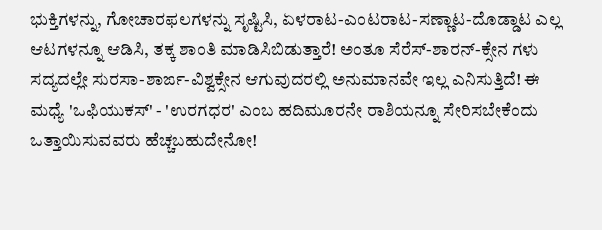ಭುಕ್ತಿಗಳನ್ನು, ಗೋಚಾರಫಲಗಳನ್ನು ಸೃಷ್ಟಿಸಿ, ಏಳರಾಟ-ಎಂಟರಾಟ-ಸಣ್ಣಾಟ-ದೊಡ್ಡಾಟ ಎಲ್ಲ ಆಟಗಳನ್ನೂ ಆಡಿಸಿ, ತಕ್ಕ ಶಾಂತಿ ಮಾಡಿಸಿಬಿಡುತ್ತಾರೆ! ಅಂತೂ ಸೆರೆಸ್-ಶಾರನ್-ಕ್ಸೇನ ಗಳು ಸದ್ಯದಲ್ಲೇ ಸುರಸಾ-ಶಾರ್ಙ-ವಿಶ್ವಕ್ಸೇನ ಆಗುವುದರಲ್ಲಿ ಅನುಮಾನವೇ ಇಲ್ಲ ಎನಿಸುತ್ತಿದೆ! ಈ ಮಧ್ಯೆ 'ಒಫಿಯುಕಸ್' - 'ಉರಗಧರ' ಎಂಬ ಹದಿಮೂರನೇ ರಾಶಿಯನ್ನೂ ಸೇರಿಸಬೇಕೆಂದು ಒತ್ತಾಯಿಸುವವರು ಹೆಚ್ಚಬಹುದೇನೋ!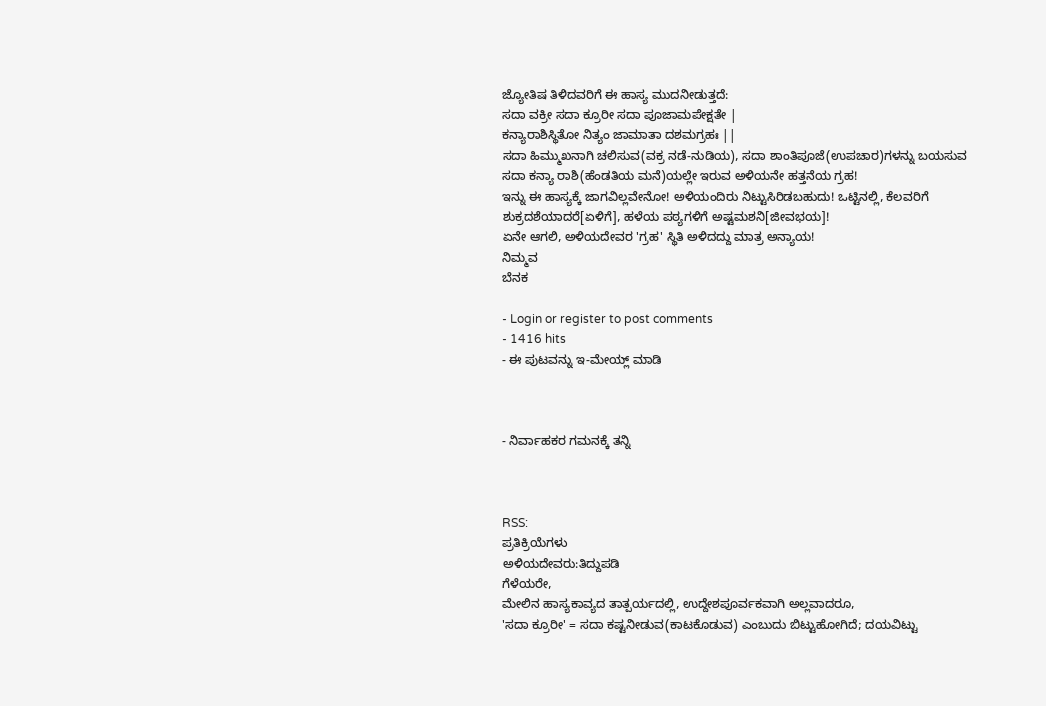ಜ್ಯೋತಿಷ ತಿಳಿದವರಿಗೆ ಈ ಹಾಸ್ಯ ಮುದನೀಡುತ್ತದೆ:
ಸದಾ ವಕ್ರೀ ಸದಾ ಕ್ರೂರೀ ಸದಾ ಪೂಜಾಮಪೇಕ್ಷತೇ |
ಕನ್ಯಾರಾಶಿಸ್ಥಿತೋ ನಿತ್ಯಂ ಜಾಮಾತಾ ದಶಮಗ್ರಹಃ ||
ಸದಾ ಹಿಮ್ಮುಖನಾಗಿ ಚಲಿಸುವ(ವಕ್ರ ನಡೆ-ನುಡಿಯ), ಸದಾ ಶಾಂತಿಪೂಜೆ(ಉಪಚಾರ)ಗಳನ್ನು ಬಯಸುವ
ಸದಾ ಕನ್ಯಾ ರಾಶಿ(ಹೆಂಡತಿಯ ಮನೆ)ಯಲ್ಲೇ ಇರುವ ಅಳಿಯನೇ ಹತ್ತನೆಯ ಗ್ರಹ!
ಇನ್ನು ಈ ಹಾಸ್ಯಕ್ಕೆ ಜಾಗವಿಲ್ಲವೇನೋ! ಅಳಿಯಂದಿರು ನಿಟ್ಟುಸಿರಿಡಬಹುದು! ಒಟ್ಟಿನಲ್ಲಿ, ಕೆಲವರಿಗೆ ಶುಕ್ರದಶೆಯಾದರೆ[ಏಳಿಗೆ], ಹಳೆಯ ಪಠ್ಯಗಳಿಗೆ ಅಷ್ಟಮಶನಿ[ಜೀವಭಯ]!
ಏನೇ ಆಗಲಿ, ಅಳಿಯದೇವರ 'ಗ್ರಹ' ಸ್ಥಿತಿ ಅಳಿದದ್ದು ಮಾತ್ರ ಅನ್ಯಾಯ!
ನಿಮ್ಮವ
ಬೆನಕ

- Login or register to post comments
- 1416 hits
- ಈ ಪುಟವನ್ನು ಇ-ಮೇಯ್ಲ್ ಮಾಡಿ



- ನಿರ್ವಾಹಕರ ಗಮನಕ್ಕೆ ತನ್ನಿ



RSS:
ಪ್ರತಿಕ್ರಿಯೆಗಳು
ಅಳಿಯದೇವರು:ತಿದ್ದುಪಡಿ
ಗೆಳೆಯರೇ,
ಮೇಲಿನ ಹಾಸ್ಯಕಾವ್ಯದ ತಾತ್ಪರ್ಯದಲ್ಲಿ, ಉದ್ದೇಶಪೂರ್ವಕವಾಗಿ ಅಲ್ಲವಾದರೂ,
'ಸದಾ ಕ್ರೂರೀ' = ಸದಾ ಕಷ್ಟನೀಡುವ(ಕಾಟಕೊಡುವ) ಎಂಬುದು ಬಿಟ್ಟುಹೋಗಿದೆ; ದಯವಿಟ್ಟು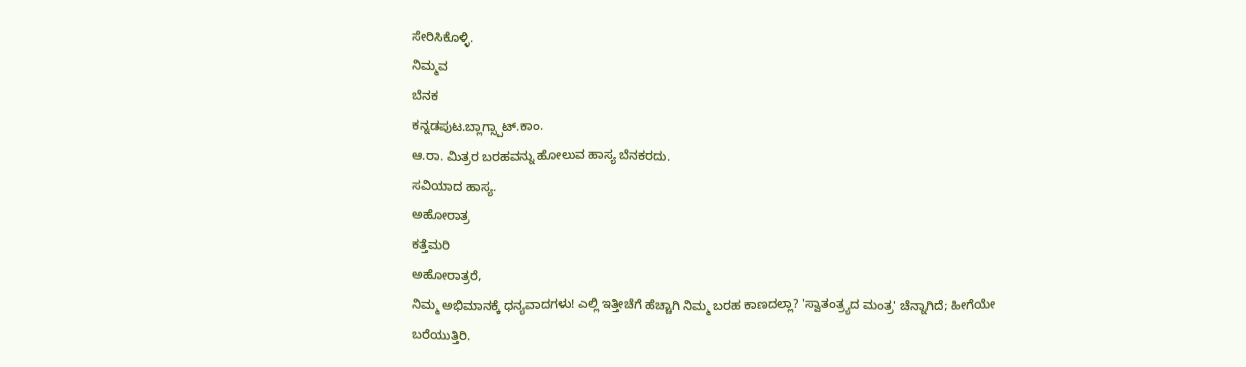ಸೇರಿಸಿಕೊಳ್ಳಿ.
ನಿಮ್ಮವ
ಬೆನಕ
ಕನ್ನಡಪುಟ.ಬ್ಲಾಗ್ಸ್ಪಾಟ್.ಕಾಂ.
ಆ.ರಾ. ಮಿತ್ರರ ಬರಹವನ್ನು ಹೋಲುವ ಹಾಸ್ಯ ಬೆನಕರದು.
ಸವಿಯಾದ ಹಾಸ್ಯ.
ಅಹೋರಾತ್ರ
ಕತ್ತೆಮರಿ
ಅಹೋರಾತ್ರರೆ,
ನಿಮ್ಮ ಅಭಿಮಾನಕ್ಕೆ ಧನ್ಯವಾದಗಳು! ಎಲ್ಲಿ ಇತ್ತೀಚೆಗೆ ಹೆಚ್ಚಾಗಿ ನಿಮ್ಮ ಬರಹ ಕಾಣದಲ್ಲಾ? 'ಸ್ವಾತಂತ್ರ್ಯದ ಮಂತ್ರ' ಚೆನ್ನಾಗಿದೆ; ಹೀಗೆಯೇ ಬರೆಯುತ್ತಿರಿ.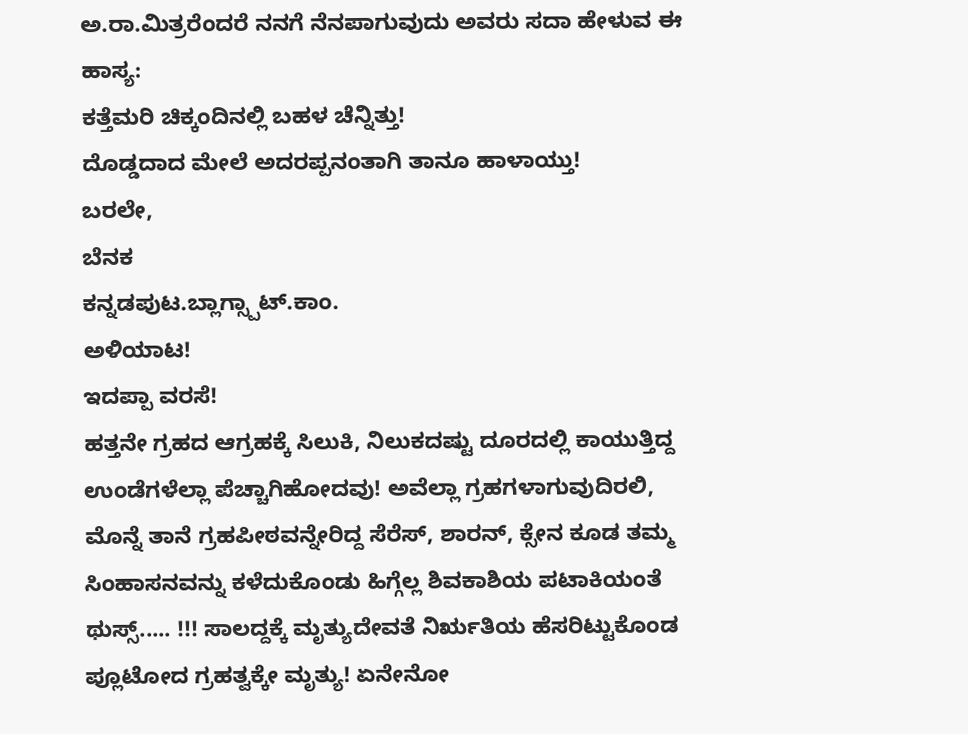ಅ.ರಾ.ಮಿತ್ರರೆಂದರೆ ನನಗೆ ನೆನಪಾಗುವುದು ಅವರು ಸದಾ ಹೇಳುವ ಈ ಹಾಸ್ಯ:
ಕತ್ತೆಮರಿ ಚಿಕ್ಕಂದಿನಲ್ಲಿ ಬಹಳ ಚೆನ್ನಿತ್ತು!
ದೊಡ್ಡದಾದ ಮೇಲೆ ಅದರಪ್ಪನಂತಾಗಿ ತಾನೂ ಹಾಳಾಯ್ತು!
ಬರಲೇ,
ಬೆನಕ
ಕನ್ನಡಪುಟ.ಬ್ಲಾಗ್ಸ್ಪಾಟ್.ಕಾಂ.
ಅಳಿಯಾಟ!
ಇದಪ್ಪಾ ವರಸೆ!
ಹತ್ತನೇ ಗ್ರಹದ ಆಗ್ರಹಕ್ಕೆ ಸಿಲುಕಿ, ನಿಲುಕದಷ್ಟು ದೂರದಲ್ಲಿ ಕಾಯುತ್ತಿದ್ದ ಉಂಡೆಗಳೆಲ್ಲಾ ಪೆಚ್ಚಾಗಿಹೋದವು! ಅವೆಲ್ಲಾ ಗ್ರಹಗಳಾಗುವುದಿರಲಿ, ಮೊನ್ನೆ ತಾನೆ ಗ್ರಹಪೀಠವನ್ನೇರಿದ್ದ ಸೆರೆಸ್, ಶಾರನ್, ಕ್ಸೇನ ಕೂಡ ತಮ್ಮ ಸಿಂಹಾಸನವನ್ನು ಕಳೆದುಕೊಂಡು ಹಿಗ್ಗೆಲ್ಲ ಶಿವಕಾಶಿಯ ಪಟಾಕಿಯಂತೆ ಥುಸ್ಸ್..... !!! ಸಾಲದ್ದಕ್ಕೆ ಮೃತ್ಯುದೇವತೆ ನಿರ್ಋತಿಯ ಹೆಸರಿಟ್ಟುಕೊಂಡ ಪ್ಲೂಟೋದ ಗ್ರಹತ್ವಕ್ಕೇ ಮೃತ್ಯು! ಏನೇನೋ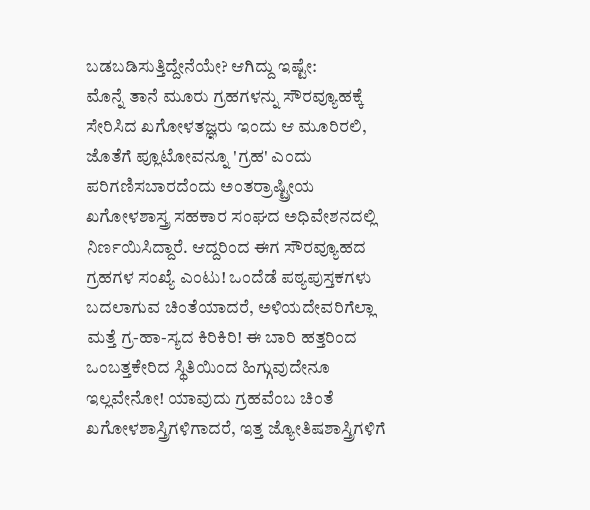ಬಡಬಡಿಸುತ್ತಿದ್ದೇನೆಯೇ? ಆಗಿದ್ದು ಇಷ್ಟೇ:
ಮೊನ್ನೆ ತಾನೆ ಮೂರು ಗ್ರಹಗಳನ್ನು ಸೌರವ್ಯೂಹಕ್ಕೆ ಸೇರಿಸಿದ ಖಗೋಳತಜ್ಞರು ಇಂದು ಆ ಮೂರಿರಲಿ, ಜೊತೆಗೆ ಪ್ಲೂಟೋವನ್ನೂ 'ಗ್ರಹ' ಎಂದು ಪರಿಗಣಿಸಬಾರದೆಂದು ಅಂತರ್ರಾಷ್ಟ್ರೀಯ ಖಗೋಳಶಾಸ್ತ್ರ ಸಹಕಾರ ಸಂಘದ ಅಧಿವೇಶನದಲ್ಲಿ ನಿರ್ಣಯಿಸಿದ್ದಾರೆ. ಆದ್ದರಿಂದ ಈಗ ಸೌರವ್ಯೂಹದ ಗ್ರಹಗಳ ಸಂಖ್ಯೆ ಎಂಟು! ಒಂದೆಡೆ ಪಠ್ಯಪುಸ್ತಕಗಳು ಬದಲಾಗುವ ಚಿಂತೆಯಾದರೆ, ಅಳಿಯದೇವರಿಗೆಲ್ಲಾ ಮತ್ತೆ ಗ್ರ-ಹಾ-ಸ್ಯದ ಕಿರಿಕಿರಿ! ಈ ಬಾರಿ ಹತ್ತರಿಂದ ಒಂಬತ್ತಕೇರಿದ ಸ್ಥಿತಿಯಿಂದ ಹಿಗ್ಗುವುದೇನೂ ಇಲ್ಲವೇನೋ! ಯಾವುದು ಗ್ರಹವೆಂಬ ಚಿಂತೆ ಖಗೋಳಶಾಸ್ತ್ರಿಗಳಿಗಾದರೆ, ಇತ್ತ ಜ್ಯೋತಿಷಶಾಸ್ತ್ರಿಗಳಿಗೆ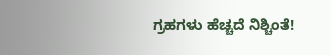ಗ್ರಹಗಳು ಹೆಚ್ಚದೆ ನಿಶ್ಚಿಂತೆ!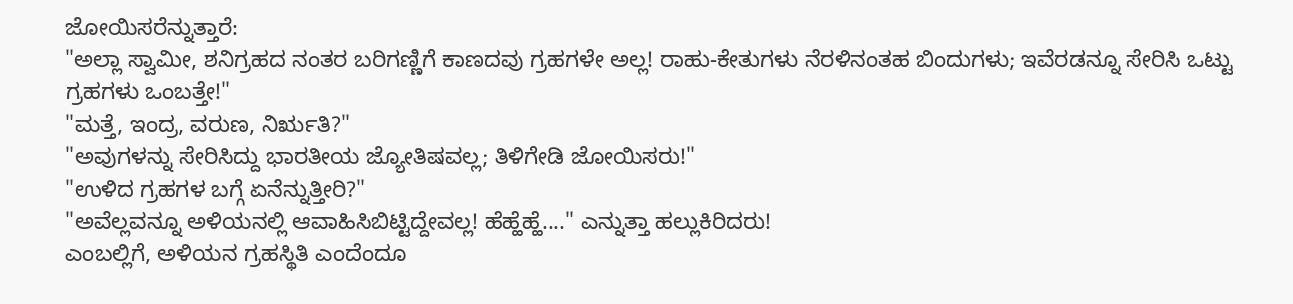ಜೋಯಿಸರೆನ್ನುತ್ತಾರೆ:
"ಅಲ್ಲಾ ಸ್ವಾಮೀ, ಶನಿಗ್ರಹದ ನಂತರ ಬರಿಗಣ್ಣಿಗೆ ಕಾಣದವು ಗ್ರಹಗಳೇ ಅಲ್ಲ! ರಾಹು-ಕೇತುಗಳು ನೆರಳಿನಂತಹ ಬಿಂದುಗಳು; ಇವೆರಡನ್ನೂ ಸೇರಿಸಿ ಒಟ್ಟು ಗ್ರಹಗಳು ಒಂಬತ್ತೇ!"
"ಮತ್ತೆ, ಇಂದ್ರ, ವರುಣ, ನಿರ್ಋತಿ?"
"ಅವುಗಳನ್ನು ಸೇರಿಸಿದ್ದು ಭಾರತೀಯ ಜ್ಯೋತಿಷವಲ್ಲ; ತಿಳಿಗೇಡಿ ಜೋಯಿಸರು!"
"ಉಳಿದ ಗ್ರಹಗಳ ಬಗ್ಗೆ ಏನೆನ್ನುತ್ತೀರಿ?"
"ಅವೆಲ್ಲವನ್ನೂ ಅಳಿಯನಲ್ಲಿ ಆವಾಹಿಸಿಬಿಟ್ಟಿದ್ದೇವಲ್ಲ! ಹೆಹ್ಹೆಹ್ಹೆ...." ಎನ್ನುತ್ತಾ ಹಲ್ಲುಕಿರಿದರು!
ಎಂಬಲ್ಲಿಗೆ, ಅಳಿಯನ ಗ್ರಹಸ್ಥಿತಿ ಎಂದೆಂದೂ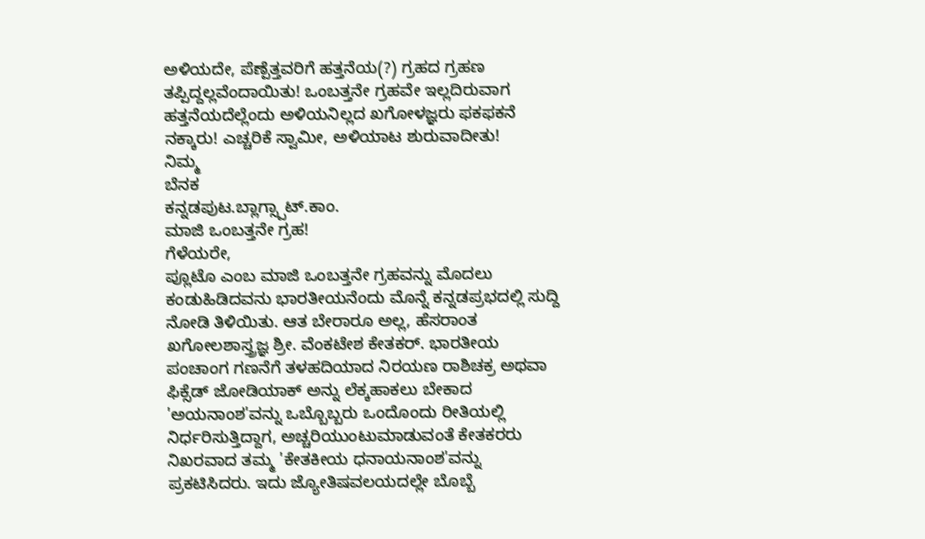ಅಳಿಯದೇ, ಪೆಣ್ಪೆತ್ತವರಿಗೆ ಹತ್ತನೆಯ(?) ಗ್ರಹದ ಗ್ರಹಣ ತಪ್ಪಿದ್ದಲ್ಲವೆಂದಾಯಿತು! ಒಂಬತ್ತನೇ ಗ್ರಹವೇ ಇಲ್ಲದಿರುವಾಗ ಹತ್ತನೆಯದೆಲ್ಲೆಂದು ಅಳಿಯನಿಲ್ಲದ ಖಗೋಳಜ್ಞರು ಫಕಫಕನೆ ನಕ್ಕಾರು! ಎಚ್ಚರಿಕೆ ಸ್ವಾಮೀ, ಅಳಿಯಾಟ ಶುರುವಾದೀತು!
ನಿಮ್ಮ
ಬೆನಕ
ಕನ್ನಡಪುಟ.ಬ್ಲಾಗ್ಸ್ಪಾಟ್.ಕಾಂ.
ಮಾಜಿ ಒಂಬತ್ತನೇ ಗ್ರಹ!
ಗೆಳೆಯರೇ,
ಪ್ಲೂಟೊ ಎಂಬ ಮಾಜಿ ಒಂಬತ್ತನೇ ಗ್ರಹವನ್ನು ಮೊದಲು ಕಂಡುಹಿಡಿದವನು ಭಾರತೀಯನೆಂದು ಮೊನ್ನೆ ಕನ್ನಡಪ್ರಭದಲ್ಲಿ ಸುದ್ದಿ ನೋಡಿ ತಿಳಿಯಿತು. ಆತ ಬೇರಾರೂ ಅಲ್ಲ, ಹೆಸರಾಂತ ಖಗೋಲಶಾಸ್ತ್ರಜ್ಞ ಶ್ರೀ. ವೆಂಕಟೇಶ ಕೇತಕರ್. ಭಾರತೀಯ ಪಂಚಾಂಗ ಗಣನೆಗೆ ತಳಹದಿಯಾದ ನಿರಯಣ ರಾಶಿಚಕ್ರ ಅಥವಾ ಫಿಕ್ಸೆಡ್ ಜೋಡಿಯಾಕ್ ಅನ್ನು ಲೆಕ್ಕಹಾಕಲು ಬೇಕಾದ 'ಅಯನಾಂಶ'ವನ್ನು ಒಬ್ಬೊಬ್ಬರು ಒಂದೊಂದು ರೀತಿಯಲ್ಲಿ ನಿರ್ಧರಿಸುತ್ತಿದ್ದಾಗ, ಅಚ್ಚರಿಯುಂಟುಮಾಡುವಂತೆ ಕೇತಕರರು ನಿಖರವಾದ ತಮ್ಮ 'ಕೇತಕೀಯ ಧನಾಯನಾಂಶ'ವನ್ನು ಪ್ರಕಟಿಸಿದರು. ಇದು ಜ್ಯೋತಿಷವಲಯದಲ್ಲೇ ಬೊಬ್ಬೆ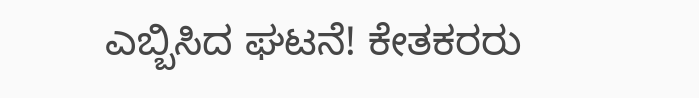ಎಬ್ಬಿಸಿದ ಘಟನೆ! ಕೇತಕರರು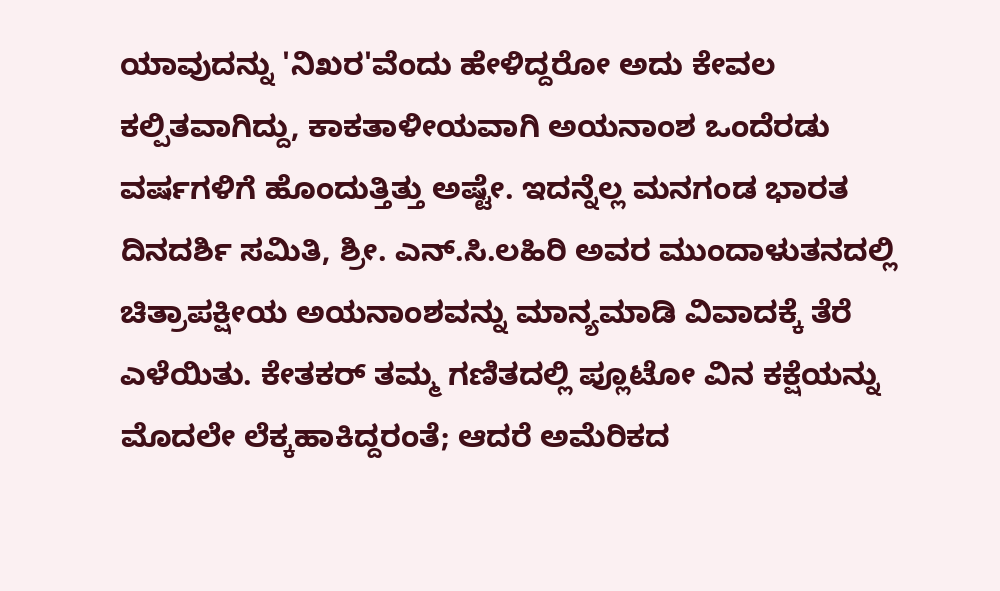ಯಾವುದನ್ನು 'ನಿಖರ'ವೆಂದು ಹೇಳಿದ್ದರೋ ಅದು ಕೇವಲ ಕಲ್ಪಿತವಾಗಿದ್ದು, ಕಾಕತಾಳೀಯವಾಗಿ ಅಯನಾಂಶ ಒಂದೆರಡು ವರ್ಷಗಳಿಗೆ ಹೊಂದುತ್ತಿತ್ತು ಅಷ್ಟೇ. ಇದನ್ನೆಲ್ಲ ಮನಗಂಡ ಭಾರತ ದಿನದರ್ಶಿ ಸಮಿತಿ, ಶ್ರೀ. ಎನ್.ಸಿ.ಲಹಿರಿ ಅವರ ಮುಂದಾಳುತನದಲ್ಲಿ ಚಿತ್ರಾಪಕ್ಷೀಯ ಅಯನಾಂಶವನ್ನು ಮಾನ್ಯಮಾಡಿ ವಿವಾದಕ್ಕೆ ತೆರೆ ಎಳೆಯಿತು. ಕೇತಕರ್ ತಮ್ಮ ಗಣಿತದಲ್ಲಿ ಪ್ಲೂಟೋ ವಿನ ಕಕ್ಷೆಯನ್ನು ಮೊದಲೇ ಲೆಕ್ಕಹಾಕಿದ್ದರಂತೆ; ಆದರೆ ಅಮೆರಿಕದ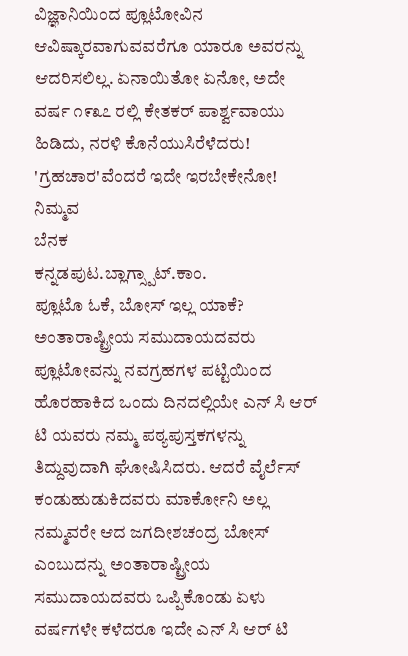ವಿಜ್ಞಾನಿಯಿಂದ ಪ್ಲೂಟೋವಿನ ಆವಿಷ್ಕಾರವಾಗುವವರೆಗೂ ಯಾರೂ ಅವರನ್ನು ಆದರಿಸಲಿಲ್ಲ. ಏನಾಯಿತೋ ಏನೋ, ಅದೇ ವರ್ಷ ೧೯೩೭ ರಲ್ಲಿ ಕೇತಕರ್ ಪಾರ್ಶ್ವವಾಯು ಹಿಡಿದು, ನರಳಿ ಕೊನೆಯುಸಿರೆಳೆದರು! 'ಗ್ರಹಚಾರ'ವೆಂದರೆ ಇದೇ ಇರಬೇಕೇನೋ!
ನಿಮ್ಮವ
ಬೆನಕ
ಕನ್ನಡಪುಟ.ಬ್ಲಾಗ್ಸ್ಪಾಟ್.ಕಾಂ.
ಪ್ಲೂಟೊ ಓಕೆ, ಬೋಸ್ ಇಲ್ಲ ಯಾಕೆ?
ಅಂತಾರಾಷ್ಟ್ರೀಯ ಸಮುದಾಯದವರು ಪ್ಲೂಟೋವನ್ನು ನವಗ್ರಹಗಳ ಪಟ್ಟಿಯಿಂದ ಹೊರಹಾಕಿದ ಒಂದು ದಿನದಲ್ಲಿಯೇ ಎನ್ ಸಿ ಆರ್ ಟಿ ಯವರು ನಮ್ಮ ಪಠ್ಯಪುಸ್ತಕಗಳನ್ನು ತಿದ್ದುವುದಾಗಿ ಘೋಷಿಸಿದರು. ಆದರೆ ವೈರ್ಲೆಸ್ ಕಂಡುಹುಡುಕಿದವರು ಮಾರ್ಕೋನಿ ಅಲ್ಲ ನಮ್ಮವರೇ ಆದ ಜಗದೀಶಚಂದ್ರ ಬೋಸ್ ಎಂಬುದನ್ನು ಅಂತಾರಾಷ್ಟ್ರೀಯ ಸಮುದಾಯದವರು ಒಪ್ಪಿಕೊಂಡು ಏಳು ವರ್ಷಗಳೇ ಕಳೆದರೂ ಇದೇ ಎನ್ ಸಿ ಆರ್ ಟಿ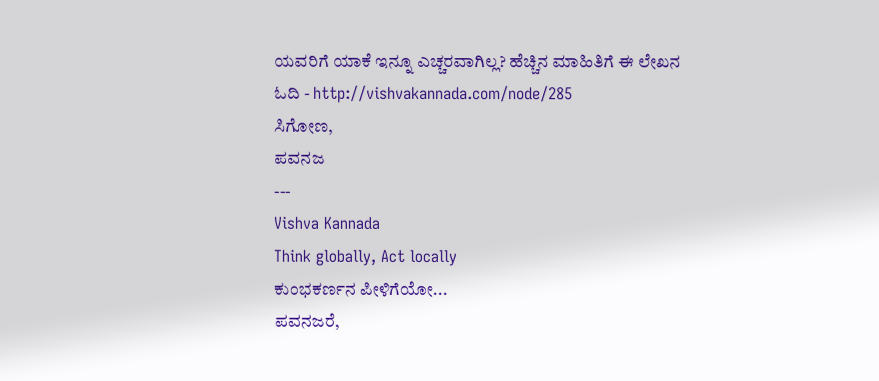ಯವರಿಗೆ ಯಾಕೆ ಇನ್ನೂ ಎಚ್ಚರವಾಗಿಲ್ಲ? ಹೆಚ್ಚಿನ ಮಾಹಿತಿಗೆ ಈ ಲೇಖನ ಓದಿ - http://vishvakannada.com/node/285
ಸಿಗೋಣ,
ಪವನಜ
---
Vishva Kannada
Think globally, Act locally
ಕುಂಭಕರ್ಣನ ಪೀಳಿಗೆಯೋ...
ಪವನಜರೆ,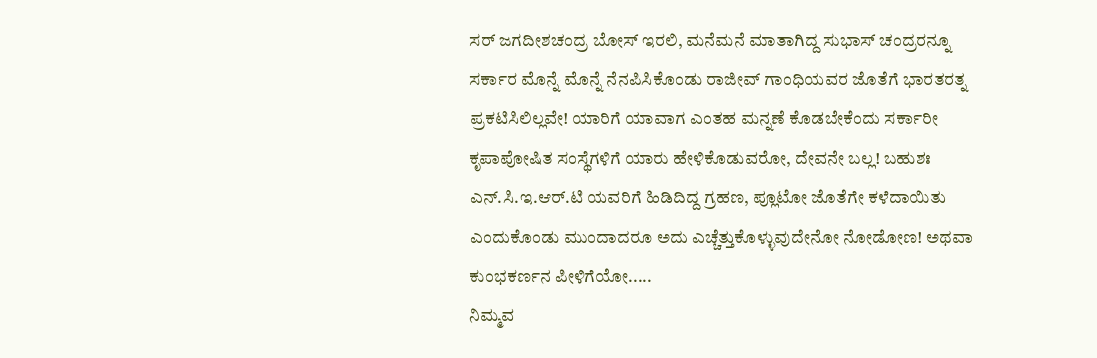ಸರ್ ಜಗದೀಶಚಂದ್ರ ಬೋಸ್ ಇರಲಿ, ಮನೆಮನೆ ಮಾತಾಗಿದ್ದ ಸುಭಾಸ್ ಚಂದ್ರರನ್ನೂ ಸರ್ಕಾರ ಮೊನ್ನೆ ಮೊನ್ನೆ ನೆನಪಿಸಿಕೊಂಡು ರಾಜೀವ್ ಗಾಂಧಿಯವರ ಜೊತೆಗೆ ಭಾರತರತ್ನ ಪ್ರಕಟಿಸಿಲಿಲ್ಲವೇ! ಯಾರಿಗೆ ಯಾವಾಗ ಎಂತಹ ಮನ್ನಣೆ ಕೊಡಬೇಕೆಂದು ಸರ್ಕಾರೀ ಕೃಪಾಪೋಷಿತ ಸಂಸ್ಥೆಗಳಿಗೆ ಯಾರು ಹೇಳಿಕೊಡುವರೋ, ದೇವನೇ ಬಲ್ಲ! ಬಹುಶಃ ಎನ್.ಸಿ.ಇ.ಆರ್.ಟಿ ಯವರಿಗೆ ಹಿಡಿದಿದ್ದ ಗ್ರಹಣ, ಪ್ಲೂಟೋ ಜೊತೆಗೇ ಕಳೆದಾಯಿತು ಎಂದುಕೊಂಡು ಮುಂದಾದರೂ ಅದು ಎಚ್ಚೆತ್ತುಕೊಳ್ಳುವುದೇನೋ ನೋಡೋಣ! ಅಥವಾ ಕುಂಭಕರ್ಣನ ಪೀಳಿಗೆಯೋ.....
ನಿಮ್ಮವ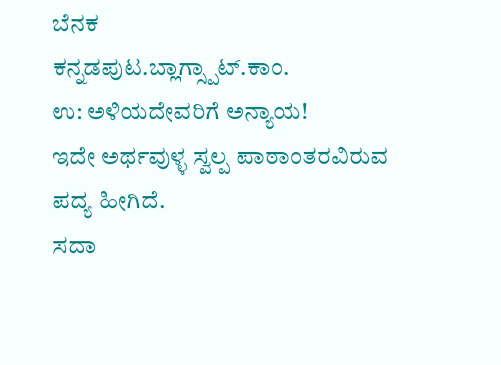ಬೆನಕ
ಕನ್ನಡಪುಟ.ಬ್ಲಾಗ್ಸ್ಪಾಟ್.ಕಾಂ.
ಉ: ಅಳಿಯದೇವರಿಗೆ ಅನ್ಯಾಯ!
ಇದೇ ಅರ್ಥವುಳ್ಳ ಸ್ವಲ್ಪ ಪಾಠಾಂತರವಿರುವ ಪದ್ಯ ಹೀಗಿದೆ.
ಸದಾ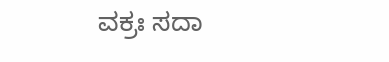ವಕ್ರಃ ಸದಾ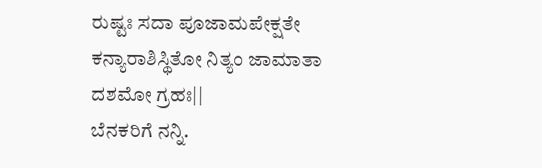ರುಷ್ಟಃ ಸದಾ ಪೂಜಾಮಪೇಕ್ಷತೇ
ಕನ್ಯಾರಾಶಿಸ್ಥಿತೋ ನಿತ್ಯಂ ಜಾಮಾತಾ ದಶಮೋ ಗ್ರಹಃ||
ಬೆನಕರಿಗೆ ನನ್ನಿ.